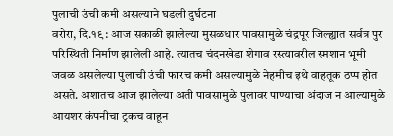पुलाची उंची कमी असल्याने घडली दुर्घटना
वरोरा, दि.१९ : आज सकाळी झालेल्या मुसळधार पावसामुळे चंद्रपूर जिल्ह्यात सर्वत्र पुर परिस्थिती निर्माण झालेली आहे. त्यातच चंदनखेडा शेगाव रस्त्यावरील स्मशान भूमी जवळ असलेल्या पुलाची उंची फारच कमी असल्यामुळे नेहमीच इथे वाहतूक ठप्प होत असते. अशातच आज झालेल्या अती पावसामुळे पुलावर पाण्याचा अंदाज न आल्यामुळे आयशर कंपनीचा ट्रकच वाहून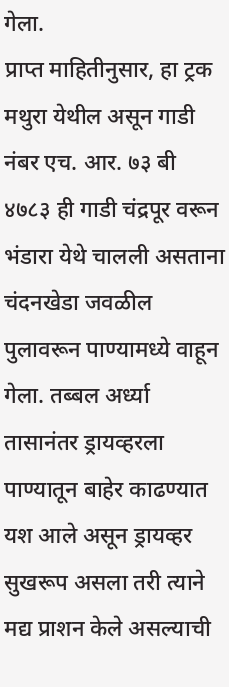गेला.
प्राप्त माहितीनुसार, हा ट्रक मथुरा येथील असून गाडी नंबर एच. आर. ७३ बी ४७८३ ही गाडी चंद्रपूर वरून भंडारा येथे चालली असताना चंदनखेडा जवळील पुलावरून पाण्यामध्ये वाहून गेला. तब्बल अर्ध्या तासानंतर ड्रायव्हरला पाण्यातून बाहेर काढण्यात यश आले असून ड्रायव्हर सुखरूप असला तरी त्याने मद्य प्राशन केले असल्याची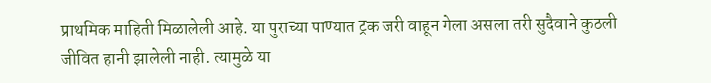प्राथमिक माहिती मिळालेली आहे. या पुराच्या पाण्यात ट्रक जरी वाहून गेला असला तरी सुदैवाने कुठली जीवित हानी झालेली नाही. त्यामुळे या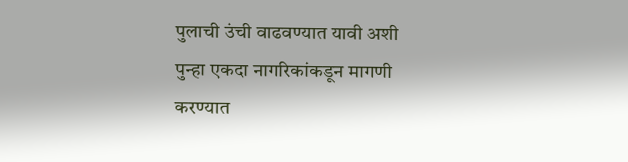पुलाची उंची वाढवण्यात यावी अशी पुन्हा एकदा नागरिकांकडून मागणी करण्यात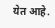येत आहे.